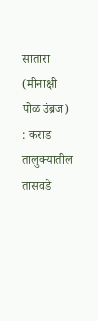सातारा (मीनाक्षी पोळ उंब्रज) : कराड तालुक्यातील तासवडे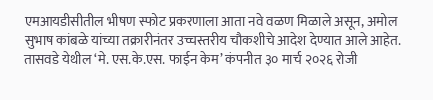एमआयडीसीतील भीषण स्फोट प्रकरणाला आता नवे वळण मिळाले असून, अमोल सुभाष कांबळे यांच्या तक्रारीनंतर उच्चस्तरीय चौकशीचे आदेश देण्यात आले आहेत.
तासवडे येथील ‘मे. एस.के.एस. फाईन केम’ कंपनीत ३० मार्च २०२६ रोजी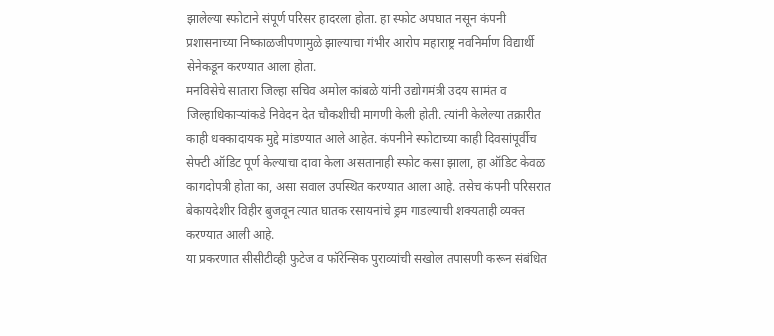झालेल्या स्फोटाने संपूर्ण परिसर हादरला होता. हा स्फोट अपघात नसून कंपनी प्रशासनाच्या निष्काळजीपणामुळे झाल्याचा गंभीर आरोप महाराष्ट्र नवनिर्माण विद्यार्थी सेनेकडून करण्यात आला होता.
मनविसेचे सातारा जिल्हा सचिव अमोल कांबळे यांनी उद्योगमंत्री उदय सामंत व जिल्हाधिकाऱ्यांकडे निवेदन देत चौकशीची मागणी केली होती. त्यांनी केलेल्या तक्रारीत काही धक्कादायक मुद्दे मांडण्यात आले आहेत. कंपनीने स्फोटाच्या काही दिवसांपूर्वीच सेफ्टी ऑडिट पूर्ण केल्याचा दावा केला असतानाही स्फोट कसा झाला, हा ऑडिट केवळ कागदोपत्री होता का, असा सवाल उपस्थित करण्यात आला आहे. तसेच कंपनी परिसरात बेकायदेशीर विहीर बुजवून त्यात घातक रसायनांचे ड्रम गाडल्याची शक्यताही व्यक्त करण्यात आली आहे.
या प्रकरणात सीसीटीव्ही फुटेज व फॉरेन्सिक पुराव्यांची सखोल तपासणी करून संबंधित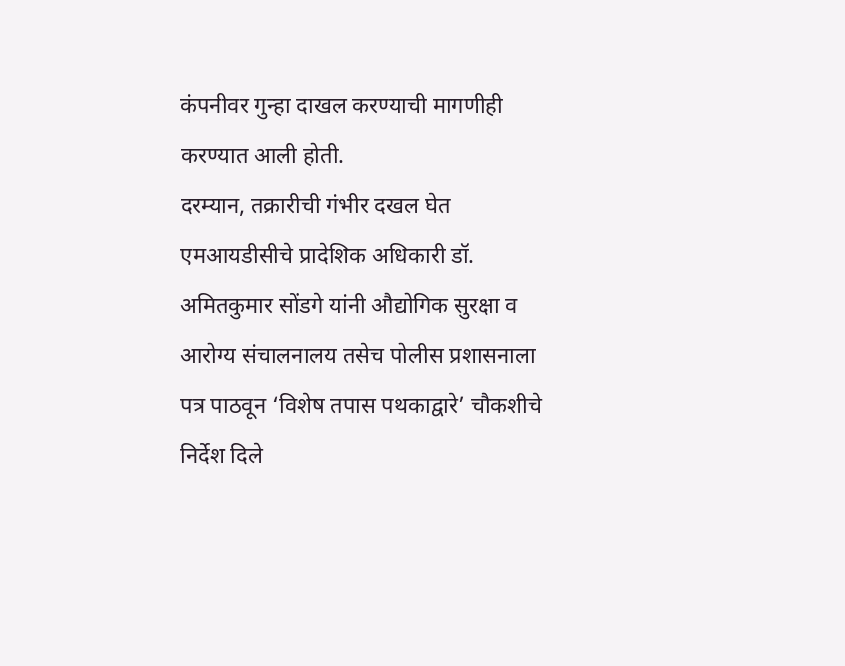कंपनीवर गुन्हा दाखल करण्याची मागणीही करण्यात आली होती.
दरम्यान, तक्रारीची गंभीर दखल घेत एमआयडीसीचे प्रादेशिक अधिकारी डॉ. अमितकुमार सोंडगे यांनी औद्योगिक सुरक्षा व आरोग्य संचालनालय तसेच पोलीस प्रशासनाला पत्र पाठवून ‘विशेष तपास पथकाद्वारे’ चौकशीचे निर्देश दिले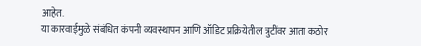आहेत.
या कारवाईमुळे संबंधित कंपनी व्यवस्थापन आणि ऑडिट प्रक्रियेतील त्रुटींवर आता कठोर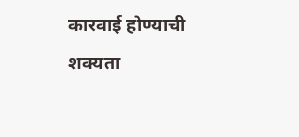कारवाई होण्याची शक्यता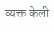व्यक्त केली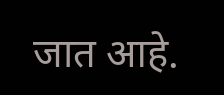जात आहे.